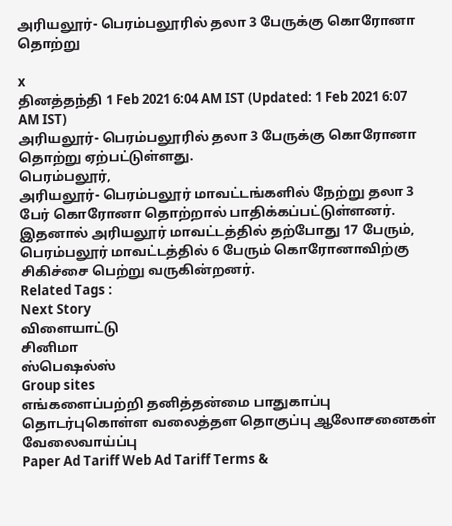அரியலூர்- பெரம்பலூரில் தலா 3 பேருக்கு கொரோனா தொற்று

x
தினத்தந்தி 1 Feb 2021 6:04 AM IST (Updated: 1 Feb 2021 6:07 AM IST)
அரியலூர்- பெரம்பலூரில் தலா 3 பேருக்கு கொரோனா தொற்று ஏற்பட்டுள்ளது.
பெரம்பலூர்,
அரியலூர்- பெரம்பலூர் மாவட்டங்களில் நேற்று தலா 3 பேர் கொரோனா தொற்றால் பாதிக்கப்பட்டுள்ளனர். இதனால் அரியலூர் மாவட்டத்தில் தற்போது 17 பேரும், பெரம்பலூர் மாவட்டத்தில் 6 பேரும் கொரோனாவிற்கு சிகிச்சை பெற்று வருகின்றனர்.
Related Tags :
Next Story
விளையாட்டு
சினிமா
ஸ்பெஷல்ஸ்
Group sites
எங்களைப்பற்றி தனித்தன்மை பாதுகாப்பு தொடர்புகொள்ள வலைத்தள தொகுப்பு ஆலோசனைகள் வேலைவாய்ப்பு
Paper Ad Tariff Web Ad Tariff Terms &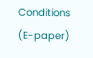Conditions (E-paper)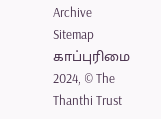Archive Sitemap
காப்புரிமை 2024, © The Thanthi Trust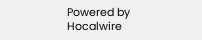Powered by Hocalwire